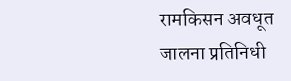रामकिसन अवधूत
जालना प्रतिनिधी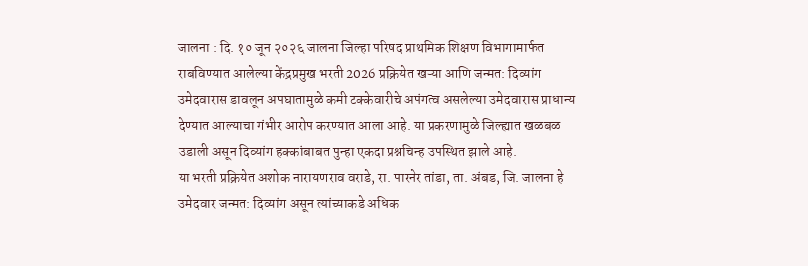जालना : दि. १० जून २०२६ जालना जिल्हा परिषद प्राथमिक शिक्षण विभागामार्फत राबविण्यात आलेल्या केंद्रप्रमुख भरती 2026 प्रक्रियेत खऱ्या आणि जन्मत: दिव्यांग उमेदवारास डावलून अपघातामुळे कमी टक्केवारीचे अपंगत्व असलेल्या उमेदवारास प्राधान्य देण्यात आल्याचा गंभीर आरोप करण्यात आला आहे. या प्रकरणामुळे जिल्ह्यात खळबळ उडाली असून दिव्यांग हक्कांबाबत पुन्हा एकदा प्रश्नचिन्ह उपस्थित झाले आहे.
या भरती प्रक्रियेत अशोक नारायणराव वराडे, रा. पारनेर तांडा, ता. अंबड, जि. जालना हे उमेदवार जन्मत: दिव्यांग असून त्यांच्याकडे अधिक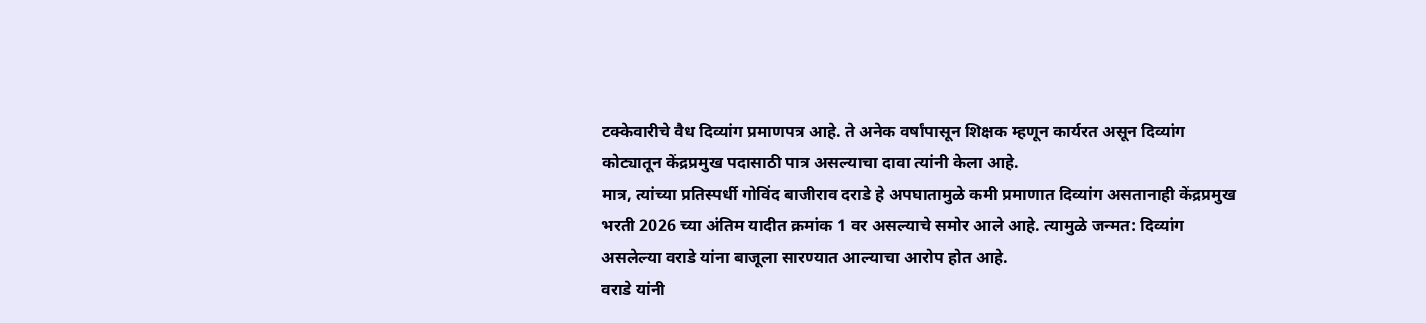टक्केवारीचे वैध दिव्यांग प्रमाणपत्र आहे. ते अनेक वर्षांपासून शिक्षक म्हणून कार्यरत असून दिव्यांग कोट्यातून केंद्रप्रमुख पदासाठी पात्र असल्याचा दावा त्यांनी केला आहे.
मात्र, त्यांच्या प्रतिस्पर्धी गोविंद बाजीराव दराडे हे अपघातामुळे कमी प्रमाणात दिव्यांग असतानाही केंद्रप्रमुख भरती 2026 च्या अंतिम यादीत क्रमांक 1 वर असल्याचे समोर आले आहे. त्यामुळे जन्मत: दिव्यांग असलेल्या वराडे यांना बाजूला सारण्यात आल्याचा आरोप होत आहे.
वराडे यांनी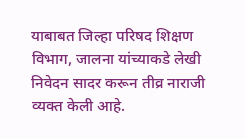याबाबत जिल्हा परिषद शिक्षण विभाग, जालना यांच्याकडे लेखी निवेदन सादर करून तीव्र नाराजी व्यक्त केली आहे.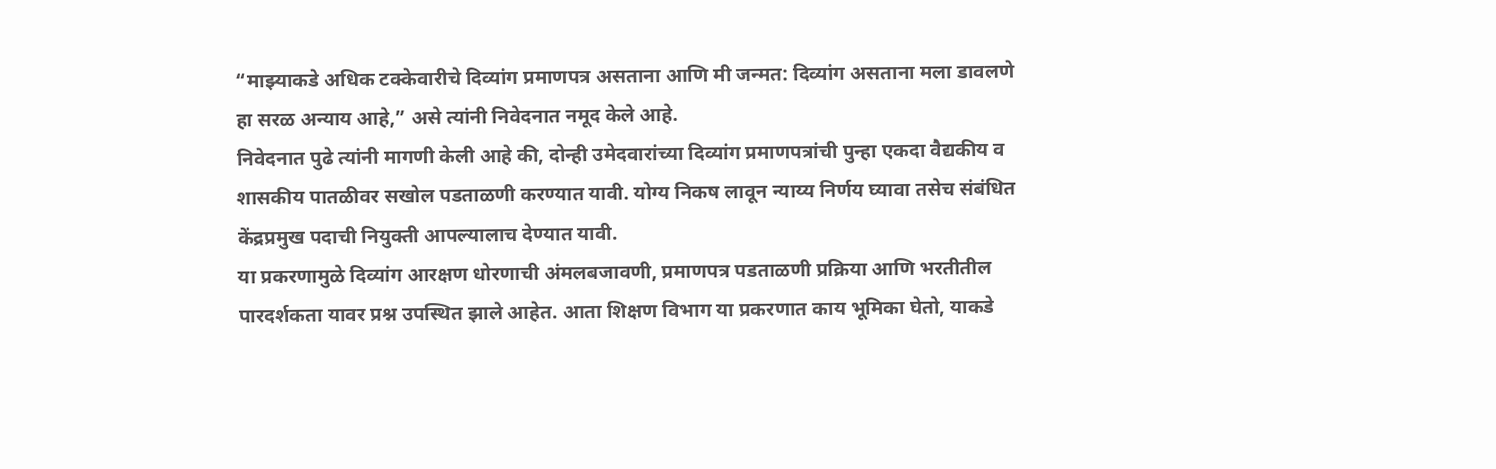“माझ्याकडे अधिक टक्केवारीचे दिव्यांग प्रमाणपत्र असताना आणि मी जन्मत: दिव्यांग असताना मला डावलणे हा सरळ अन्याय आहे,” असे त्यांनी निवेदनात नमूद केले आहे.
निवेदनात पुढे त्यांनी मागणी केली आहे की, दोन्ही उमेदवारांच्या दिव्यांग प्रमाणपत्रांची पुन्हा एकदा वैद्यकीय व शासकीय पातळीवर सखोल पडताळणी करण्यात यावी. योग्य निकष लावून न्याय्य निर्णय घ्यावा तसेच संबंधित केंद्रप्रमुख पदाची नियुक्ती आपल्यालाच देण्यात यावी.
या प्रकरणामुळे दिव्यांग आरक्षण धोरणाची अंमलबजावणी, प्रमाणपत्र पडताळणी प्रक्रिया आणि भरतीतील पारदर्शकता यावर प्रश्न उपस्थित झाले आहेत. आता शिक्षण विभाग या प्रकरणात काय भूमिका घेतो, याकडे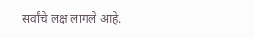सर्वांचे लक्ष लागले आहे.